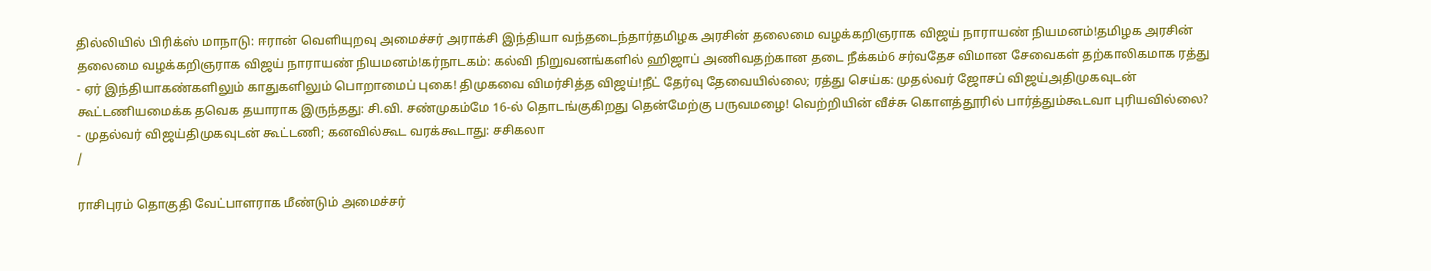தில்லியில் பிரிக்ஸ் மாநாடு: ஈரான் வெளியுறவு அமைச்சர் அராக்சி இந்தியா வந்தடைந்தார்தமிழக அரசின் தலைமை வழக்கறிஞராக விஜய் நாராயண் நியமனம்!தமிழக அரசின் தலைமை வழக்கறிஞராக விஜய் நாராயண் நியமனம்!கர்நாடகம்: கல்வி நிறுவனங்களில் ஹிஜாப் அணிவதற்கான தடை நீக்கம்6 சர்வதேச விமான சேவைகள் தற்காலிகமாக ரத்து - ஏர் இந்தியாகண்களிலும் காதுகளிலும் பொறாமைப் புகை! திமுகவை விமர்சித்த விஜய்!நீட் தேர்வு தேவையில்லை; ரத்து செய்க: முதல்வர் ஜோசப் விஜய்அதிமுகவுடன் கூட்டணியமைக்க தவெக தயாராக இருந்தது: சி.வி. சண்முகம்மே 16-ல் தொடங்குகிறது தென்மேற்கு பருவமழை! வெற்றியின் வீச்சு கொளத்தூரில் பார்த்தும்கூடவா புரியவில்லை? - முதல்வர் விஜய்திமுகவுடன் கூட்டணி; கனவில்கூட வரக்கூடாது: சசிகலா
/

ராசிபுரம் தொகுதி வேட்பாளராக மீண்டும் அமைச்சர்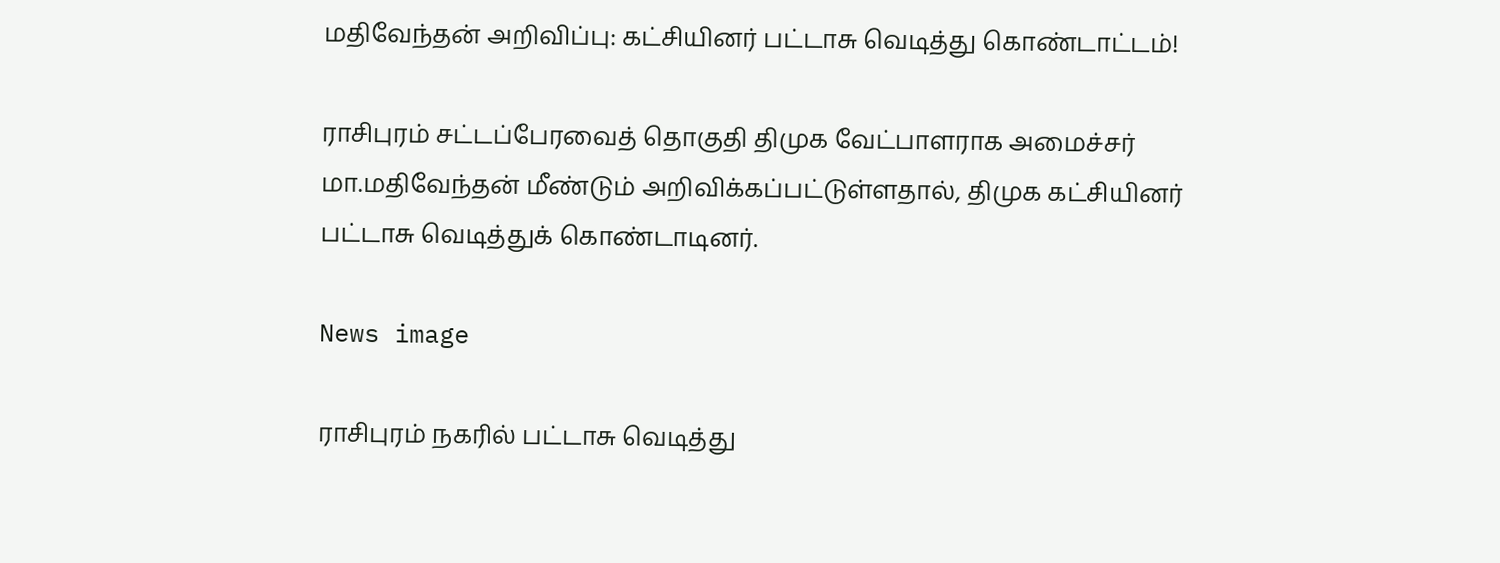மதிவேந்தன் அறிவிப்பு: கட்சியினர் பட்டாசு வெடித்து கொண்டாட்டம்!

ராசிபுரம் சட்டப்பேரவைத் தொகுதி திமுக வேட்பாளராக அமைச்சர் மா.மதிவேந்தன் மீண்டும் அறிவிக்கப்பட்டுள்ளதால், திமுக கட்சியினர் பட்டாசு வெடித்துக் கொண்டாடினர்.

News image

ராசிபுரம் நகரில் பட்டாசு வெடித்து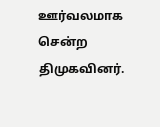ஊர்வலமாக சென்ற திமுகவினர்.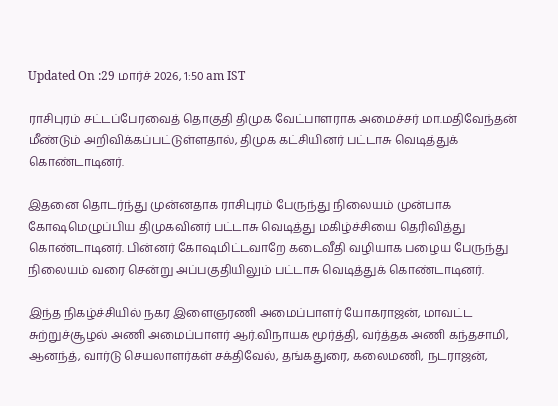Updated On :29 மார்ச் 2026, 1:50 am IST

ராசிபுரம் சட்டப்பேரவைத் தொகுதி திமுக வேட்பாளராக அமைச்சர் மா.மதிவேந்தன் மீண்டும் அறிவிக்கப்பட்டுள்ளதால், திமுக கட்சியினர் பட்டாசு வெடித்துக் கொண்டாடினர்.

இதனை தொடர்ந்து முன்னதாக ராசிபுரம் பேருந்து நிலையம் முன்பாக கோஷமெழுப்பிய திமுகவினர் பட்டாசு வெடித்து மகிழ்ச்சியை தெரிவித்து கொண்டாடினர். பின்னர் கோஷமிட்டவாறே கடைவீதி வழியாக பழைய பேருந்து நிலையம் வரை சென்று அப்பகுதியிலும் பட்டாசு வெடித்துக் கொண்டாடினர்.

இந்த நிகழ்ச்சியில் நகர இளைஞரணி அமைப்பாளர் யோகராஜன், மாவட்ட சுற்றுச்சூழல் அணி அமைப்பாளர் ஆர்.விநாயக மூர்த்தி, வர்த்தக அணி கந்தசாமி, ஆனந்த், வார்டு செயலாளர்கள் சக்திவேல், தங்கதுரை, கலைமணி, நடராஜன்,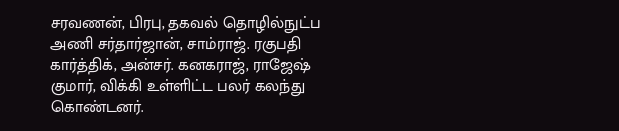சரவணன், பிரபு, தகவல் தொழில்நுட்ப அணி சர்தார்ஜான், சாம்ராஜ். ரகுபதி கார்த்திக், அன்சர். கனகராஜ், ராஜேஷ் குமார், விக்கி உள்ளிட்ட பலர் கலந்து கொண்டனர்.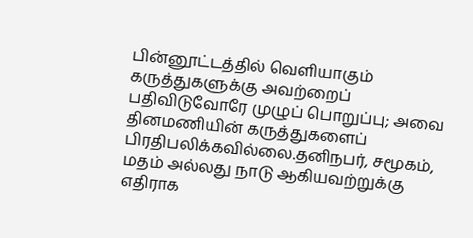பின்னூட்டத்தில் வெளியாகும் கருத்துகளுக்கு அவற்றைப் பதிவிடுவோரே முழுப் பொறுப்பு; அவை தினமணியின் கருத்துகளைப் பிரதிபலிக்கவில்லை.தனிநபர், சமூகம், மதம் அல்லது நாடு ஆகியவற்றுக்கு எதிராக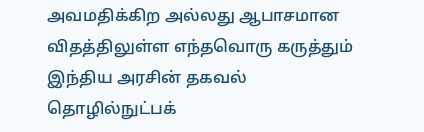அவமதிக்கிற அல்லது ஆபாசமான விதத்திலுள்ள எந்தவொரு கருத்தும் இந்திய அரசின் தகவல் தொழில்நுட்பக்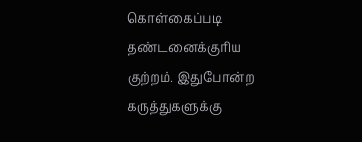கொள்கைப்படி தண்டனைக்குரிய குற்றம். இதுபோன்ற கருத்துகளுக்கு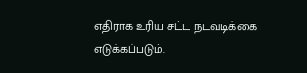எதிராக உரிய சட்ட நடவடிக்கை எடுக்கப்படும்.